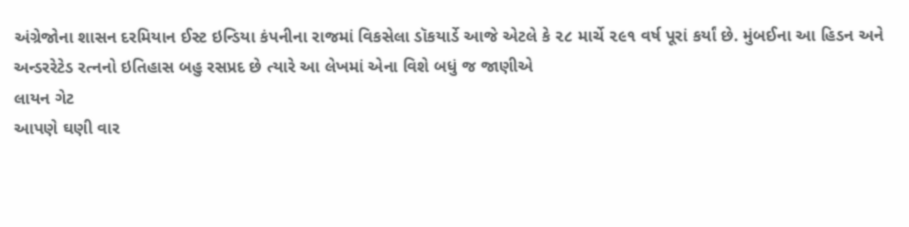અંગ્રેજોના શાસન દરમિયાન ઈસ્ટ ઇન્ડિયા કંપનીના રાજમાં વિકસેલા ડૉકયાર્ડે આજે એટલે કે ૨૮ માર્ચે ૨૯૧ વર્ષ પૂરાં કર્યાં છે. મુંબઈના આ હિડન અને અન્ડરરેટેડ રત્નનો ઇતિહાસ બહુ રસપ્રદ છે ત્યારે આ લેખમાં એના વિશે બધું જ જાણીએ
લાયન ગેટ
આપણે ઘણી વાર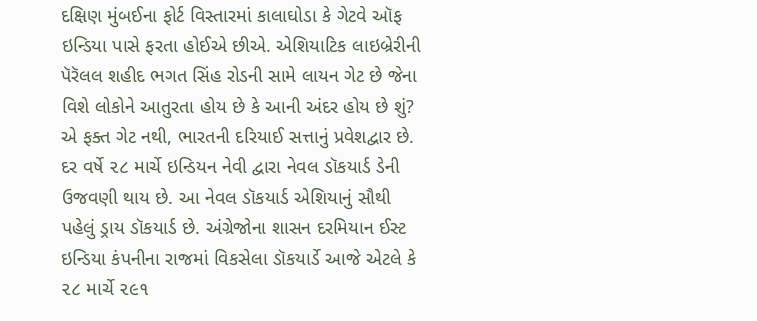દક્ષિણ મુંબઈના ફોર્ટ વિસ્તારમાં કાલાઘોડા કે ગેટવે ઑફ ઇન્ડિયા પાસે ફરતા હોઈએ છીએ. એશિયાટિક લાઇબ્રેરીની પૅરૅલલ શહીદ ભગત સિંહ રોડની સામે લાયન ગેટ છે જેના વિશે લોકોને આતુરતા હોય છે કે આની અંદર હોય છે શું? એ ફક્ત ગેટ નથી, ભારતની દરિયાઈ સત્તાનું પ્રવેશદ્વાર છે. દર વર્ષે ૨૮ માર્ચે ઇન્ડિયન નેવી દ્વારા નેવલ ડૉકયાર્ડ ડેની ઉજવણી થાય છે. આ નેવલ ડૉકયાર્ડ એશિયાનું સૌથી પહેલું ડ્રાય ડૉકયાર્ડ છે. અંગ્રેજોના શાસન દરમિયાન ઈસ્ટ ઇન્ડિયા કંપનીના રાજમાં વિકસેલા ડૉકયાર્ડે આજે એટલે કે ૨૮ માર્ચે ૨૯૧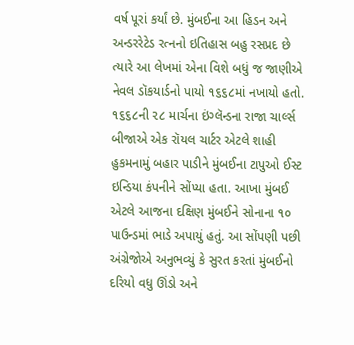વર્ષ પૂરાં કર્યાં છે. મુંબઈના આ હિડન અને અન્ડરરેટેડ રત્નનો ઇતિહાસ બહુ રસપ્રદ છે ત્યારે આ લેખમાં એના વિશે બધું જ જાણીએ
નેવલ ડૉકયાર્ડનો પાયો ૧૬૬૮માં નખાયો હતો. ૧૬૬૮ની ૨૮ માર્ચના ઇંગ્લૅન્ડના રાજા ચાર્લ્સ બીજાએ એક રૉયલ ચાર્ટર એટલે શાહી હુકમનામું બહાર પાડીને મુંબઈના ટાપુઓ ઈસ્ટ ઇન્ડિયા કંપનીને સોંપ્યા હતા. આખા મુંબઈ એટલે આજના દક્ષિણ મુંબઈને સોનાના ૧૦ પાઉન્ડમાં ભાડે અપાયું હતું. આ સોંપણી પછી અંગ્રેજોએ અનુભવ્યું કે સુરત કરતાં મુંબઈનો દરિયો વધુ ઊંડો અને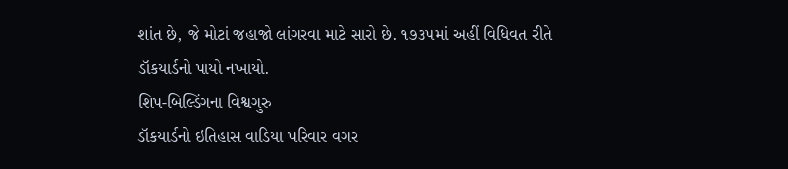શાંત છે, જે મોટાં જહાજો લાંગરવા માટે સારો છે. ૧૭૩૫માં અહીં વિધિવત રીતે ડૉકયાર્ડનો પાયો નખાયો.
શિપ-બિલ્ડિંગના વિશ્વગુરુ
ડૉકયાર્ડનો ઇતિહાસ વાડિયા પરિવાર વગર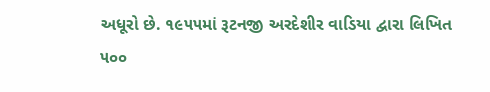અધૂરો છે. ૧૯૫૫માં રૂટનજી અરદેશીર વાડિયા દ્વારા લિખિત ૫૦૦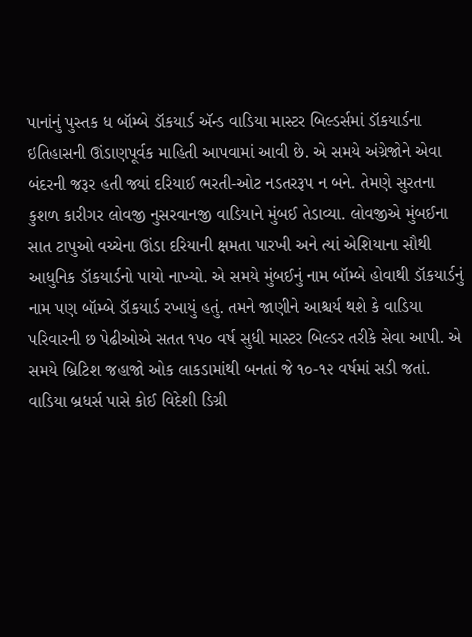પાનાંનું પુસ્તક ધ બૉમ્બે ડૉકયાર્ડ ઍન્ડ વાડિયા માસ્ટર બિલ્ડર્સમાં ડૉકયાર્ડના ઇતિહાસની ઊંડાણપૂર્વક માહિતી આપવામાં આવી છે. એ સમયે અંગ્રેજોને એવા બંદરની જરૂર હતી જ્યાં દરિયાઈ ભરતી-ઓટ નડતરરૂપ ન બને. તેમણે સુરતના કુશળ કારીગર લોવજી નુસરવાનજી વાડિયાને મુંબઈ તેડાવ્યા. લોવજીએ મુંબઈના સાત ટાપુઓ વચ્ચેના ઊંડા દરિયાની ક્ષમતા પારખી અને ત્યાં એશિયાના સૌથી આધુનિક ડૉકયાર્ડનો પાયો નાખ્યો. એ સમયે મુંબઈનું નામ બૉમ્બે હોવાથી ડૉકયાર્ડનું નામ પણ બૉમ્બે ડૉકયાર્ડ રખાયું હતું. તમને જાણીને આશ્ચર્ય થશે કે વાડિયા પરિવારની છ પેઢીઓએ સતત ૧૫૦ વર્ષ સુધી માસ્ટર બિલ્ડર તરીકે સેવા આપી. એ સમયે બ્રિટિશ જહાજો ઓક લાકડામાંથી બનતાં જે ૧૦-૧૨ વર્ષમાં સડી જતાં. વાડિયા બ્રધર્સ પાસે કોઈ વિદેશી ડિગ્રી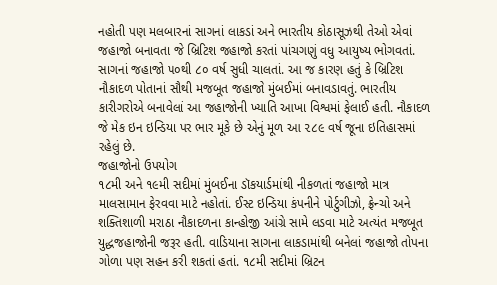નહોતી પણ મલબારનાં સાગનાં લાકડાં અને ભારતીય કોઠાસૂઝથી તેઓ એવાં જહાજો બનાવતા જે બ્રિટિશ જહાજો કરતાં પાંચગણું વધુ આયુષ્ય ભોગવતાં. સાગનાં જહાજો ૫૦થી ૮૦ વર્ષ સુધી ચાલતાં. આ જ કારણ હતું કે બ્રિટિશ નૌકાદળ પોતાનાં સૌથી મજબૂત જહાજો મુંબઈમાં બનાવડાવતું. ભારતીય કારીગરોએ બનાવેલાં આ જહાજોની ખ્યાતિ આખા વિશ્વમાં ફેલાઈ હતી. નૌકાદળ જે મેક ઇન ઇન્ડિયા પર ભાર મૂકે છે એનું મૂળ આ ૨૮૯ વર્ષ જૂના ઇતિહાસમાં રહેલું છે.
જહાજોનો ઉપયોગ
૧૮મી અને ૧૯મી સદીમાં મુંબઈના ડૉકયાર્ડમાંથી નીકળતાં જહાજો માત્ર માલસામાન ફેરવવા માટે નહોતાં. ઈસ્ટ ઇન્ડિયા કંપનીને પોર્ટુગીઝો, ફ્રેન્ચો અને શક્તિશાળી મરાઠા નૌકાદળના કાન્હોજી આંગ્રે સામે લડવા માટે અત્યંત મજબૂત યુદ્ધજહાજોની જરૂર હતી. વાડિયાના સાગના લાકડામાંથી બનેલાં જહાજો તોપના ગોળા પણ સહન કરી શકતાં હતાં. ૧૮મી સદીમાં બ્રિટન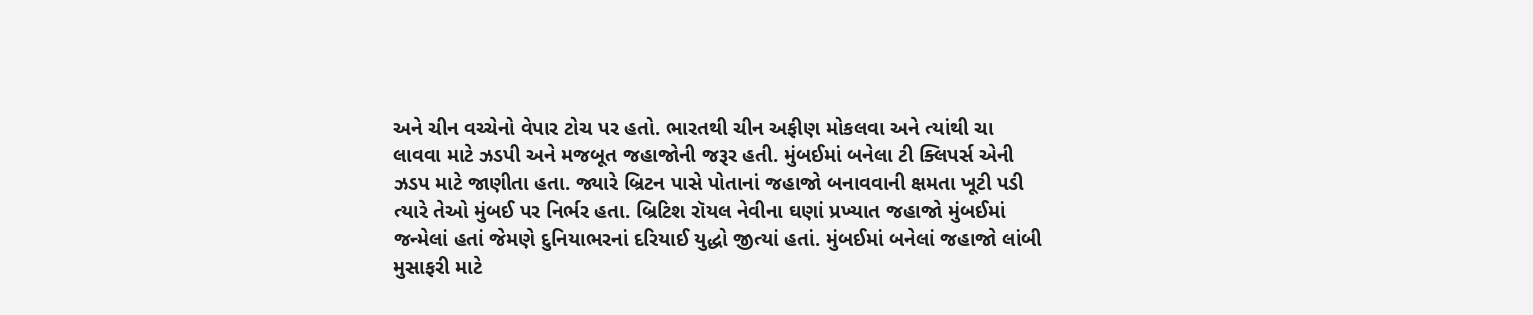અને ચીન વચ્ચેનો વેપાર ટોચ પર હતો. ભારતથી ચીન અફીણ મોકલવા અને ત્યાંથી ચા લાવવા માટે ઝડપી અને મજબૂત જહાજોની જરૂર હતી. મુંબઈમાં બનેલા ટી ક્લિપર્સ એની ઝડપ માટે જાણીતા હતા. જ્યારે બ્રિટન પાસે પોતાનાં જહાજો બનાવવાની ક્ષમતા ખૂટી પડી ત્યારે તેઓ મુંબઈ પર નિર્ભર હતા. બ્રિટિશ રૉયલ નેવીના ઘણાં પ્રખ્યાત જહાજો મુંબઈમાં જન્મેલાં હતાં જેમણે દુનિયાભરનાં દરિયાઈ યુદ્ધો જીત્યાં હતાં. મુંબઈમાં બનેલાં જહાજો લાંબી મુસાફરી માટે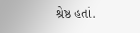શ્રેષ્ઠ હતાં.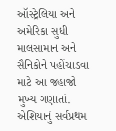ઑસ્ટ્રેલિયા અને અમેરિકા સુધી માલસામાન અને સૈનિકોને પહોંચાડવા માટે આ જહાજો મુખ્ય ગણાતાં.
એશિયાનું સર્વપ્રથમ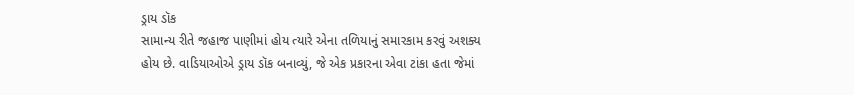ડ્રાય ડૉક
સામાન્ય રીતે જહાજ પાણીમાં હોય ત્યારે એના તળિયાનું સમારકામ કરવું અશક્ય હોય છે. વાડિયાઓએ ડ્રાય ડૉક બનાવ્યું, જે એક પ્રકારના એવા ટાંકા હતા જેમાં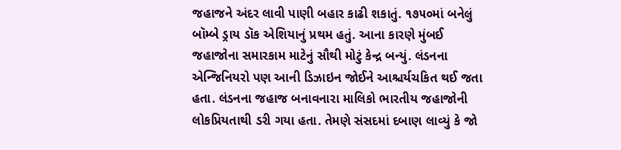જહાજને અંદર લાવી પાણી બહાર કાઢી શકાતું. ૧૭૫૦માં બનેલું બૉમ્બે ડ્રાય ડૉક એશિયાનું પ્રથમ હતું. આના કારણે મુંબઈ જહાજોના સમારકામ માટેનું સૌથી મોટું કેન્દ્ર બન્યું. લંડનના એન્જિનિયરો પણ આની ડિઝાઇન જોઈને આશ્ચર્યચકિત થઈ જતા હતા. લંડનના જહાજ બનાવનારા માલિકો ભારતીય જહાજોની લોકપ્રિયતાથી ડરી ગયા હતા. તેમણે સંસદમાં દબાણ લાવ્યું કે જો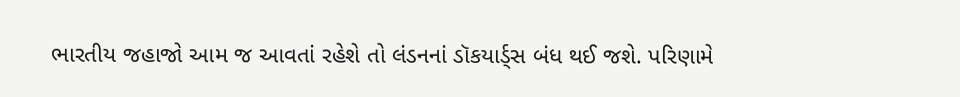ભારતીય જહાજો આમ જ આવતાં રહેશે તો લંડનનાં ડૉકયાર્ડ્સ બંધ થઈ જશે. પરિણામે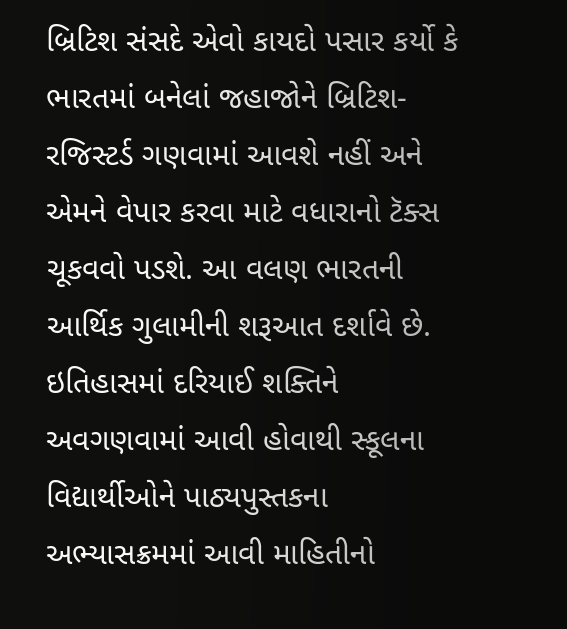બ્રિટિશ સંસદે એવો કાયદો પસાર કર્યો કે ભારતમાં બનેલાં જહાજોને બ્રિટિશ-રજિસ્ટર્ડ ગણવામાં આવશે નહીં અને એમને વેપાર કરવા માટે વધારાનો ટૅક્સ ચૂકવવો પડશે. આ વલણ ભારતની આર્થિક ગુલામીની શરૂઆત દર્શાવે છે.
ઇતિહાસમાં દરિયાઈ શક્તિને અવગણવામાં આવી હોવાથી સ્કૂલના વિદ્યાર્થીઓને પાઠ્યપુસ્તકના અભ્યાસક્રમમાં આવી માહિતીનો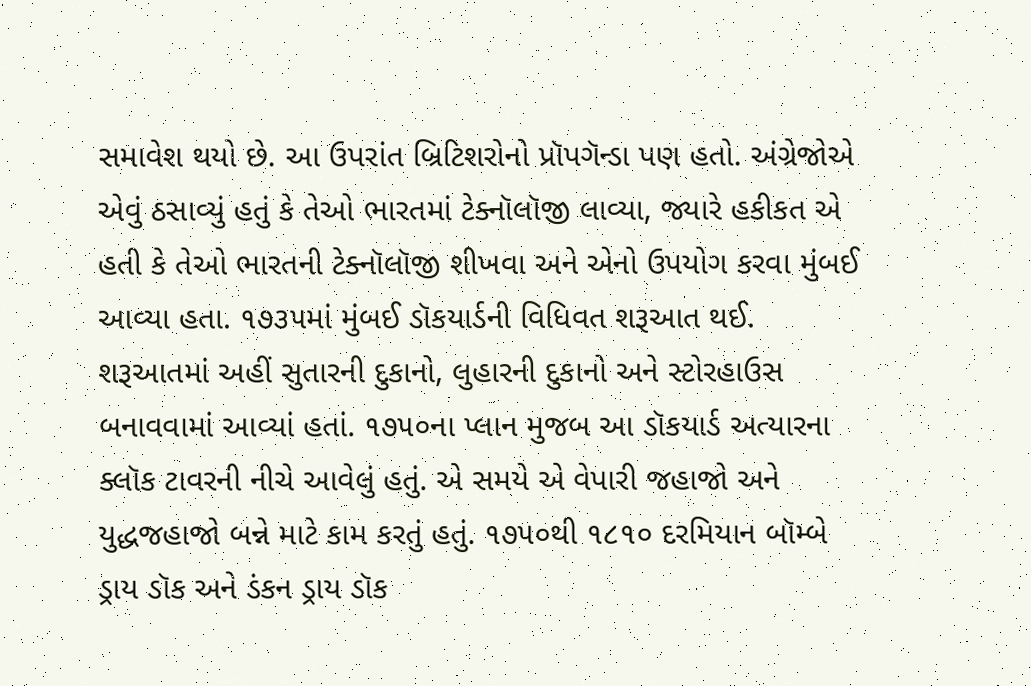સમાવેશ થયો છે. આ ઉપરાંત બ્રિટિશરોનો પ્રૉપગૅન્ડા પણ હતો. અંગ્રેજોએ એવું ઠસાવ્યું હતું કે તેઓ ભારતમાં ટેક્નૉલૉજી લાવ્યા, જ્યારે હકીકત એ હતી કે તેઓ ભારતની ટેક્નૉલૉજી શીખવા અને એનો ઉપયોગ કરવા મુંબઈ આવ્યા હતા. ૧૭૩૫માં મુંબઈ ડૉકયાર્ડની વિધિવત શરૂઆત થઈ. શરૂઆતમાં અહીં સુતારની દુકાનો, લુહારની દુકાનો અને સ્ટોરહાઉસ બનાવવામાં આવ્યાં હતાં. ૧૭૫૦ના પ્લાન મુજબ આ ડૉકયાર્ડ અત્યારના ક્લૉક ટાવરની નીચે આવેલું હતું. એ સમયે એ વેપારી જહાજો અને યુદ્ધજહાજો બન્ને માટે કામ કરતું હતું. ૧૭૫૦થી ૧૮૧૦ દરમિયાન બૉમ્બે ડ્રાય ડૉક અને ડંકન ડ્રાય ડૉક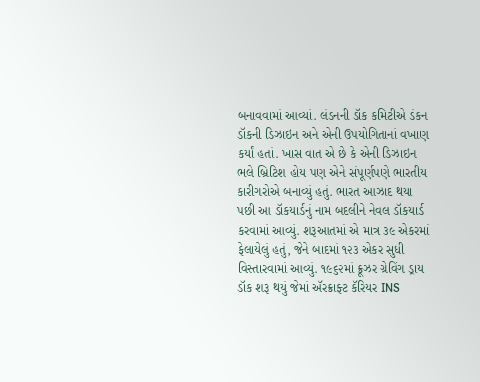બનાવવામાં આવ્યાં. લંડનની ડૉક કમિટીએ ડંકન ડૉકની ડિઝાઇન અને એની ઉપયોગિતાનાં વખાણ કર્યાં હતાં. ખાસ વાત એ છે કે એની ડિઝાઇન ભલે બ્રિટિશ હોય પણ એને સંપૂર્ણપણે ભારતીય કારીગરોએ બનાવ્યું હતું. ભારત આઝાદ થયા પછી આ ડૉકયાર્ડનું નામ બદલીને નેવલ ડૉકયાર્ડ કરવામાં આવ્યું. શરૂઆતમાં એ માત્ર ૩૯ એકરમાં ફેલાયેલું હતું, જેને બાદમાં ૧૨૩ એકર સુધી વિસ્તારવામાં આવ્યું. ૧૯૬૨માં ક્રૂઝર ગ્રેવિંગ ડ્રાય ડૉક શરૂ થયું જેમાં ઍરક્રાફ્ટ કૅરિયર INS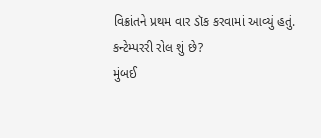વિક્રાંતને પ્રથમ વાર ડૉક કરવામાં આવ્યું હતું.
કન્ટેમ્પરરી રોલ શું છે?
મુંબઈ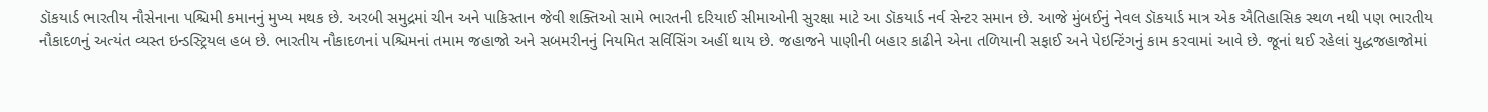ડૉકયાર્ડ ભારતીય નૌસેનાના પશ્ચિમી કમાનનું મુખ્ય મથક છે. અરબી સમુદ્રમાં ચીન અને પાકિસ્તાન જેવી શક્તિઓ સામે ભારતની દરિયાઈ સીમાઓની સુરક્ષા માટે આ ડૉકયાર્ડ નર્વ સેન્ટર સમાન છે. આજે મુંબઈનું નેવલ ડૉકયાર્ડ માત્ર એક ઐતિહાસિક સ્થળ નથી પણ ભારતીય નૌકાદળનું અત્યંત વ્યસ્ત ઇન્ડસ્ટ્રિયલ હબ છે. ભારતીય નૌકાદળનાં પશ્ચિમનાં તમામ જહાજો અને સબમરીનનું નિયમિત સર્વિસિંગ અહીં થાય છે. જહાજને પાણીની બહાર કાઢીને એના તળિયાની સફાઈ અને પેઇન્ટિંગનું કામ કરવામાં આવે છે. જૂનાં થઈ રહેલાં યુદ્ધજહાજોમાં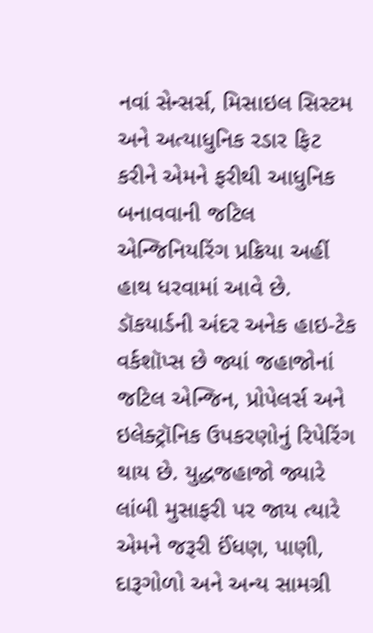નવાં સેન્સર્સ, મિસાઇલ સિસ્ટમ અને અત્યાધુનિક રડાર ફિટ કરીને એમને ફરીથી આધુનિક બનાવવાની જટિલ એન્જિનિયરિંગ પ્રક્રિયા અહીં હાથ ધરવામાં આવે છે. ડૉકયાર્ડની અંદર અનેક હાઇ-ટેક વર્કશૉપ્સ છે જ્યાં જહાજોનાં જટિલ એન્જિન, પ્રોપેલર્સ અને ઇલેક્ટ્રૉનિક ઉપકરણોનું રિપેરિંગ થાય છે. યુદ્ધજહાજો જ્યારે લાંબી મુસાફરી પર જાય ત્યારે એમને જરૂરી ઈંધણ, પાણી, દારૂગોળો અને અન્ય સામગ્રી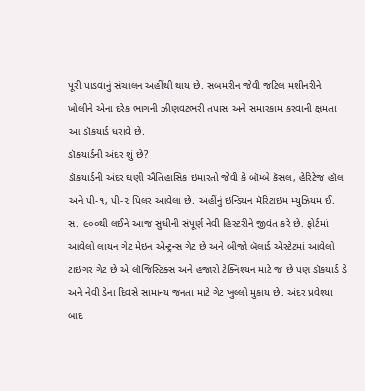પૂરી પાડવાનું સંચાલન અહીંથી થાય છે. સબમરીન જેવી જટિલ મશીનરીને ખોલીને એના દરેક ભાગની ઝીણવટભરી તપાસ અને સમારકામ કરવાની ક્ષમતા આ ડૉકયાર્ડ ધરાવે છે.
ડૉકયાર્ડની અંદર શું છે?
ડૉકયાર્ડની અંદર ઘણી ઐતિહાસિક ઇમારતો જેવી કે બૉમ્બે કૅસલ, હેરિટેજ હૉલ અને પી-૧, પી-૨ પિલર આવેલા છે. અહીંનું ઇન્ડિયન મૅરિટાઇમ મ્યુઝિયમ ઈ. સ. ૯૦૦થી લઈને આજ સુધીની સંપૂર્ણ નેવી હિસ્ટરીને જીવંત કરે છે. ફોર્ટમાં આવેલો લાયન ગેટ મેઇન એન્ટ્રન્સ ગેટ છે અને બીજો બૅલાર્ડ એસ્ટેટમાં આવેલો ટાઇગર ગેટ છે એ લૉજિસ્ટિક્સ અને હજારો ટેક્નિશ્યન માટે જ છે પણ ડૉકયાર્ડ ડે અને નેવી ડેના દિવસે સામાન્ય જનતા માટે ગેટ ખુલ્લો મુકાય છે. અંદર પ્રવેશ્યા બાદ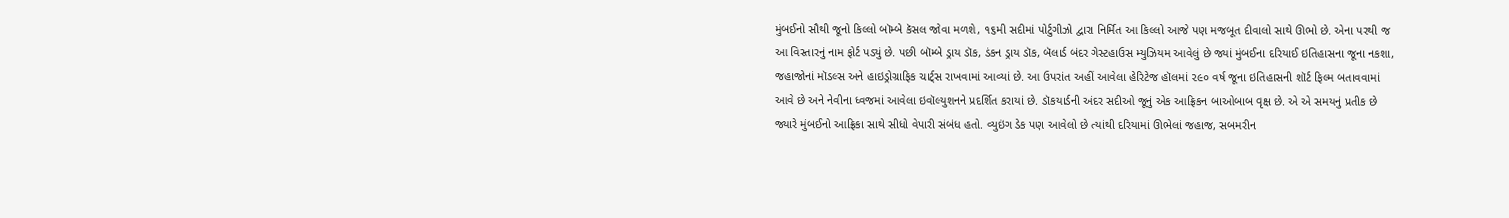મુંબઈનો સૌથી જૂનો કિલ્લો બૉમ્બે કૅસલ જોવા મળશે, ૧૬મી સદીમાં પોર્ટુગીઝો દ્વારા નિર્મિત આ કિલ્લો આજે પણ મજબૂત દીવાલો સાથે ઊભો છે. એના પરથી જ આ વિસ્તારનું નામ ફોર્ટ પડ્યું છે. પછી બૉમ્બે ડ્રાય ડૉક, ડંકન ડ્રાય ડૉક, બૅલાર્ડ બંદર ગેસ્ટહાઉસ મ્યુઝિયમ આવેલું છે જ્યાં મુંબઈના દરિયાઈ ઇતિહાસના જૂના નકશા, જહાજોનાં મૉડલ્સ અને હાઇડ્રોગ્રાફિક ચાર્ટ્સ રાખવામાં આવ્યાં છે. આ ઉપરાંત અહીં આવેલા હેરિટેજ હૉલમાં ૨૯૦ વર્ષ જૂના ઇતિહાસની શૉર્ટ ફિલ્મ બતાવવામાં આવે છે અને નેવીના ધ્વજમાં આવેલા ઇવૉલ્યુશનને પ્રદર્શિત કરાયાં છે. ડૉકયાર્ડની અંદર સદીઓ જૂનું એક આફ્રિકન બાઓબાબ વૃક્ષ છે. એ એ સમયનું પ્રતીક છે જ્યારે મુંબઈનો આફ્રિકા સાથે સીધો વેપારી સંબંધ હતો. વ્યુઇંગ ડેક પણ આવેલો છે ત્યાંથી દરિયામાં ઊભેલાં જહાજ, સબમરીન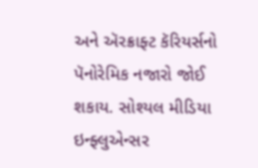અને ઍરક્રાફ્ટ કૅરિયર્સનો પૅનોરેમિક નજારો જોઈ શકાય. સોશ્યલ મીડિયા ઇન્ફ્લુએન્સર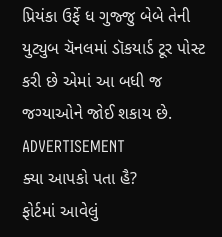પ્રિયંકા ઉર્ફે ધ ગુજ્જુ બેબે તેની યુટ્યુબ ચૅનલમાં ડૉકયાર્ડ ટૂર પોસ્ટ કરી છે એમાં આ બધી જ જગ્યાઓને જોઈ શકાય છે.
ADVERTISEMENT
ક્યા આપકો પતા હૈ?
ફોર્ટમાં આવેલું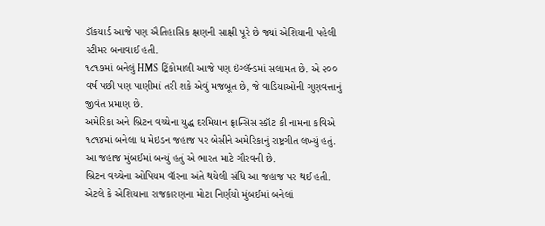ડૉકયાર્ડ આજે પણ ઐતિહાસિક ક્ષણની સાક્ષી પૂરે છે જ્યાં એશિયાની પહેલી સ્ટીમર બનાવાઈ હતી.
૧૮૧૭માં બનેલું HMS ટ્રિંકોમાલી આજે પણ ઇંગ્લૅન્ડમાં સલામત છે. એ ૨૦૦ વર્ષ પછી પણ પાણીમાં તરી શકે એવું મજબૂત છે, જે વાડિયાઓની ગુણવત્તાનું જીવંત પ્રમાણ છે.
અમેરિકા અને બ્રિટન વચ્ચેના યુદ્ધ દરમિયાન ફ્રાન્સિસ સ્કૉટ કી નામના કવિએ ૧૮૧૪માં બનેલા ધ મેઇડન જહાજ પર બેસીને અમેરિકાનું રાષ્ટ્રગીત લખ્યું હતું. આ જહાજ મુંબઈમાં બન્યું હતું એ ભારત માટે ગૌરવની છે.
બ્રિટન વચ્ચેના ઓપિયમ વૉરના અંતે થયેલી સંધિ આ જહાજ પર થઈ હતી. એટલે કે એશિયાના રાજકારણના મોટા નિર્ણયો મુંબઈમાં બનેલાં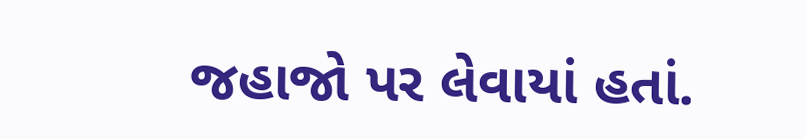જહાજો પર લેવાયાં હતાં.